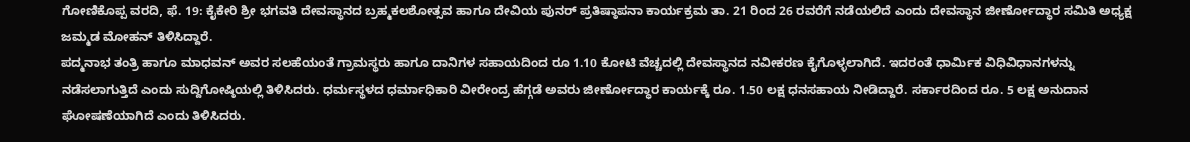ಗೋಣಿಕೊಪ್ಪ ವರದಿ, ಫೆ. 19: ಕೈಕೇರಿ ಶ್ರೀ ಭಗವತಿ ದೇವಸ್ಥಾನದ ಬ್ರಹ್ಮಕಲಶೋತ್ಸವ ಹಾಗೂ ದೇವಿಯ ಪುನರ್ ಪ್ರತಿಷ್ಠಾಪನಾ ಕಾರ್ಯಕ್ರಮ ತಾ. 21 ರಿಂದ 26 ರವರೆಗೆ ನಡೆಯಲಿದೆ ಎಂದು ದೇವಸ್ಥಾನ ಜೀರ್ಣೋದ್ಧಾರ ಸಮಿತಿ ಅಧ್ಯಕ್ಷ ಜಮ್ಮಡ ಮೋಹನ್ ತಿಳಿಸಿದ್ದಾರೆ.
ಪದ್ಮನಾಭ ತಂತ್ರಿ ಹಾಗೂ ಮಾಧವನ್ ಅವರ ಸಲಹೆಯಂತೆ ಗ್ರಾಮಸ್ಥರು ಹಾಗೂ ದಾನಿಗಳ ಸಹಾಯದಿಂದ ರೂ 1.10 ಕೋಟಿ ವೆಚ್ಚದಲ್ಲಿ ದೇವಸ್ಥಾನದ ನವೀಕರಣ ಕೈಗೊಳ್ಳಲಾಗಿದೆ. ಇದರಂತೆ ಧಾರ್ಮಿಕ ವಿಧಿವಿಧಾನಗಳನ್ನು ನಡೆಸಲಾಗುತ್ತಿದೆ ಎಂದು ಸುದ್ದಿಗೋಷ್ಠಿಯಲ್ಲಿ ತಿಳಿಸಿದರು. ಧರ್ಮಸ್ಥಳದ ಧರ್ಮಾಧಿಕಾರಿ ವೀರೇಂದ್ರ ಹೆಗ್ಗಡೆ ಅವರು ಜೀರ್ಣೋದ್ಧಾರ ಕಾರ್ಯಕ್ಕೆ ರೂ. 1.50 ಲಕ್ಷ ಧನಸಹಾಯ ನೀಡಿದ್ದಾರೆ. ಸರ್ಕಾರದಿಂದ ರೂ. 5 ಲಕ್ಷ ಅನುದಾನ ಘೋಷಣೆಯಾಗಿದೆ ಎಂದು ತಿಳಿಸಿದರು.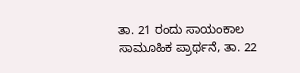ತಾ. 21 ರಂದು ಸಾಯಂಕಾಲ ಸಾಮೂಹಿಕ ಪ್ರಾರ್ಥನೆ, ತಾ. 22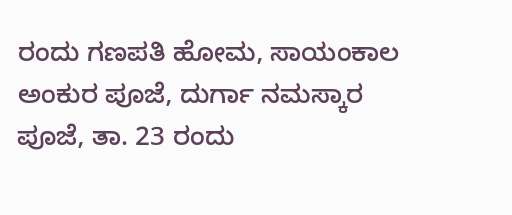ರಂದು ಗಣಪತಿ ಹೋಮ, ಸಾಯಂಕಾಲ ಅಂಕುರ ಪೂಜೆ, ದುರ್ಗಾ ನಮಸ್ಕಾರ ಪೂಜೆ, ತಾ. 23 ರಂದು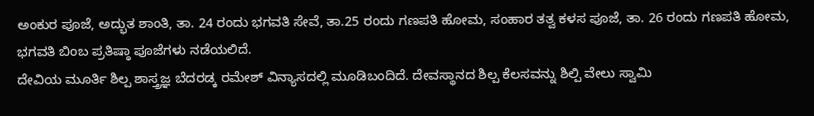ಅಂಕುರ ಪೂಜೆ, ಅದ್ಭುತ ಶಾಂತಿ, ತಾ. 24 ರಂದು ಭಗವತಿ ಸೇವೆ, ತಾ.25 ರಂದು ಗಣಪತಿ ಹೋಮ, ಸಂಹಾರ ತತ್ವ ಕಳಸ ಪೂಜೆ, ತಾ. 26 ರಂದು ಗಣಪತಿ ಹೋಮ, ಭಗವತಿ ಬಿಂಬ ಪ್ರತಿಷ್ಠಾ ಪೂಜೆಗಳು ನಡೆಯಲಿದೆ.
ದೇವಿಯ ಮೂರ್ತಿ ಶಿಲ್ಪ ಶಾಸ್ತ್ರಜ್ಞ ಬೆದರಡ್ಕ ರಮೇಶ್ ವಿನ್ಯಾಸದಲ್ಲಿ ಮೂಡಿಬಂದಿದೆ. ದೇವಸ್ಥಾನದ ಶಿಲ್ಪ ಕೆಲಸವನ್ನು ಶಿಲ್ಪಿ ವೇಲು ಸ್ವಾಮಿ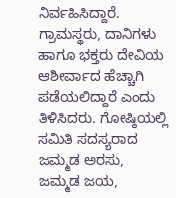ನಿರ್ವಹಿಸಿದ್ದಾರೆ. ಗ್ರಾಮಸ್ಥರು, ದಾನಿಗಳು ಹಾಗೂ ಭಕ್ತರು ದೇವಿಯ ಆಶೀರ್ವಾದ ಹೆಚ್ಚಾಗಿ ಪಡೆಯಲಿದ್ದಾರೆ ಎಂದು ತಿಳಿಸಿದರು. ಗೋಷ್ಠಿಯಲ್ಲಿ ಸಮಿತಿ ಸದಸ್ಯರಾದ ಜಮ್ಮಡ ಅರಸು, ಜಮ್ಮಡ ಜಯ,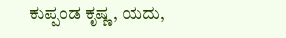ಕುಪ್ಪಂಡ ಕೃಷ್ಣ, ಯದು,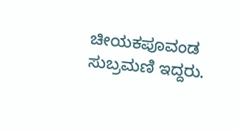ಚೀಯಕಪೂವಂಡ ಸುಬ್ರಮಣಿ ಇದ್ದರು.